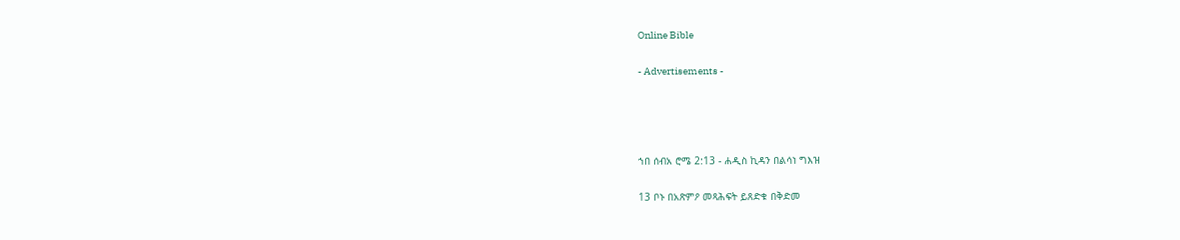Online Bible

- Advertisements -




ኀበ ሰብአ ሮሜ 2:13 - ሐዲስ ኪዳን በልሳነ ግእዝ

13 ቦኑ በአጽምዖ መጻሕፍት ይጸድቁ በቅድመ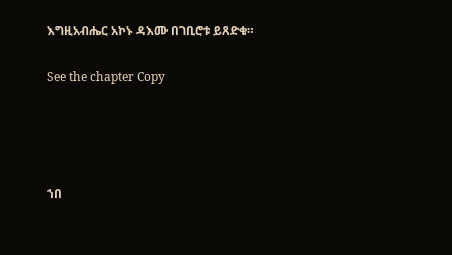እግዚአብሔር አኮኑ ዳእሙ በገቢሮቱ ይጸድቁ።

See the chapter Copy




ኀበ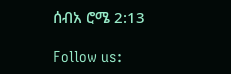ሰብአ ሮሜ 2:13

Follow us: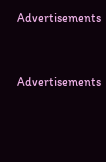Advertisements


Advertisements